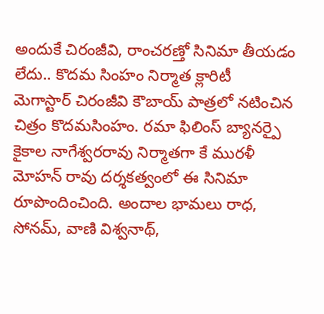అందుకే చిరంజీవి, రాంచరణ్తో సినిమా తీయడం లేదు.. కొదమ సింహం నిర్మాత క్లారిటీ
మెగాస్టార్ చిరంజీవి కౌబాయ్ పాత్రలో నటించిన చిత్రం కొదమసింహం. రమా ఫిలింస్ బ్యానర్పై కైకాల నాగేశ్వరరావు నిర్మాతగా కే మురళీ మోహన్ రావు దర్శకత్వంలో ఈ సినిమా రూపొందించింది. అందాల భామలు రాధ, సోనమ్, వాణి విశ్వనాథ్,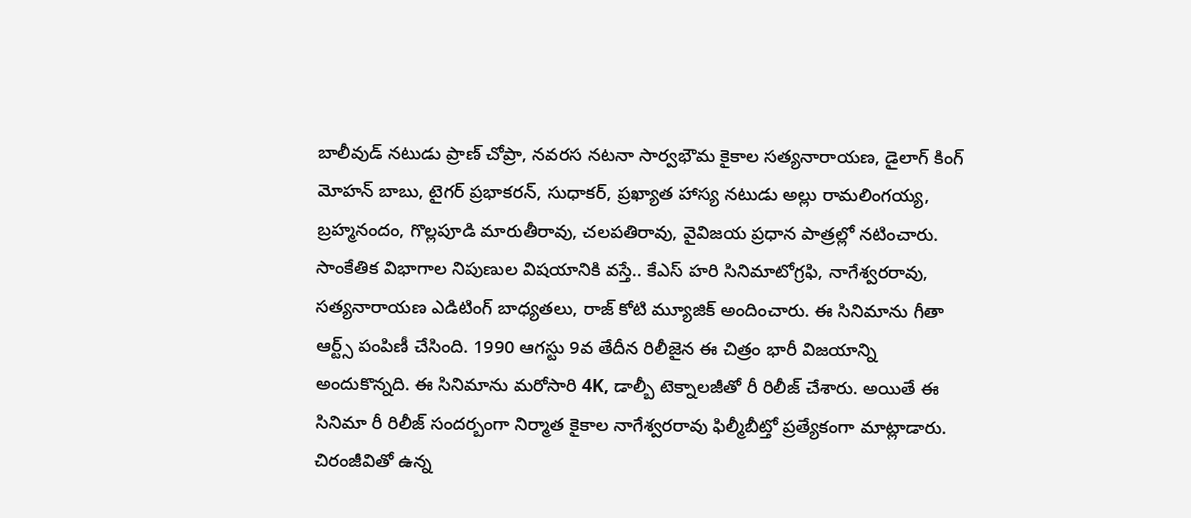బాలీవుడ్ నటుడు ప్రాణ్ చోప్రా, నవరస నటనా సార్వభౌమ కైకాల సత్యనారాయణ, డైలాగ్ కింగ్ మోహన్ బాబు, టైగర్ ప్రభాకరన్, సుధాకర్, ప్రఖ్యాత హాస్య నటుడు అల్లు రామలింగయ్య, బ్రహ్మనందం, గొల్లపూడి మారుతీరావు, చలపతిరావు, వైవిజయ ప్రధాన పాత్రల్లో నటించారు.
సాంకేతిక విభాగాల నిపుణుల విషయానికి వస్తే.. కేఎస్ హరి సినిమాటోగ్రఫి, నాగేశ్వరరావు, సత్యనారాయణ ఎడిటింగ్ బాధ్యతలు, రాజ్ కోటి మ్యూజిక్ అందించారు. ఈ సినిమాను గీతా ఆర్ట్స్ పంపిణీ చేసింది. 1990 ఆగస్టు 9వ తేదీన రిలీజైన ఈ చిత్రం భారీ విజయాన్ని అందుకొన్నది. ఈ సినిమాను మరోసారి 4K, డాల్బీ టెక్నాలజీతో రీ రిలీజ్ చేశారు. అయితే ఈ సినిమా రీ రిలీజ్ సందర్బంగా నిర్మాత కైకాల నాగేశ్వరరావు ఫిల్మీబీట్తో ప్రత్యేకంగా మాట్లాడారు. చిరంజీవితో ఉన్న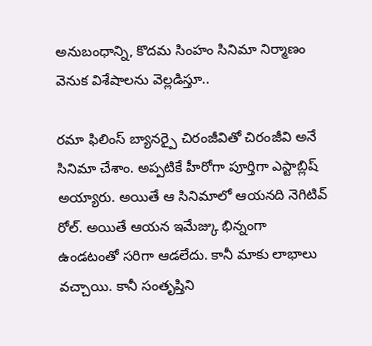అనుబంధాన్ని, కొదమ సింహం సినిమా నిర్మాణం వెనుక విశేషాలను వెల్లడిస్తూ..

రమా ఫిలింస్ బ్యానర్పై చిరంజీవితో చిరంజీవి అనే సినిమా చేశాం. అప్పటికే హీరోగా పూర్తిగా ఎస్టాబ్లిష్ అయ్యారు. అయితే ఆ సినిమాలో ఆయనది నెగిటివ్ రోల్. అయితే ఆయన ఇమేజ్కు భిన్నంగా ఉండటంతో సరిగా ఆడలేదు. కానీ మాకు లాభాలు వచ్చాయి. కానీ సంతృప్తిని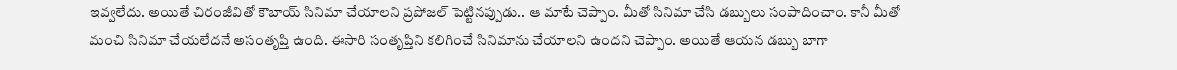ఇవ్వలేదు. అయితే చిరంజీవితో కౌబాయ్ సినిమా చేయాలని ప్రపోజల్ పెట్టినప్పుడు.. ఆ మాటే చెప్పాం. మీతో సినిమా చేసి డబ్బులు సంపాదించాం. కానీ మీతో మంచి సినిమా చేయలేదనే అసంతృప్తి ఉంది. ఈసారి సంతృప్తిని కలిగించే సినిమాను చేయాలని ఉందని చెప్పాం. అయితే ఆయన డబ్బు బాగా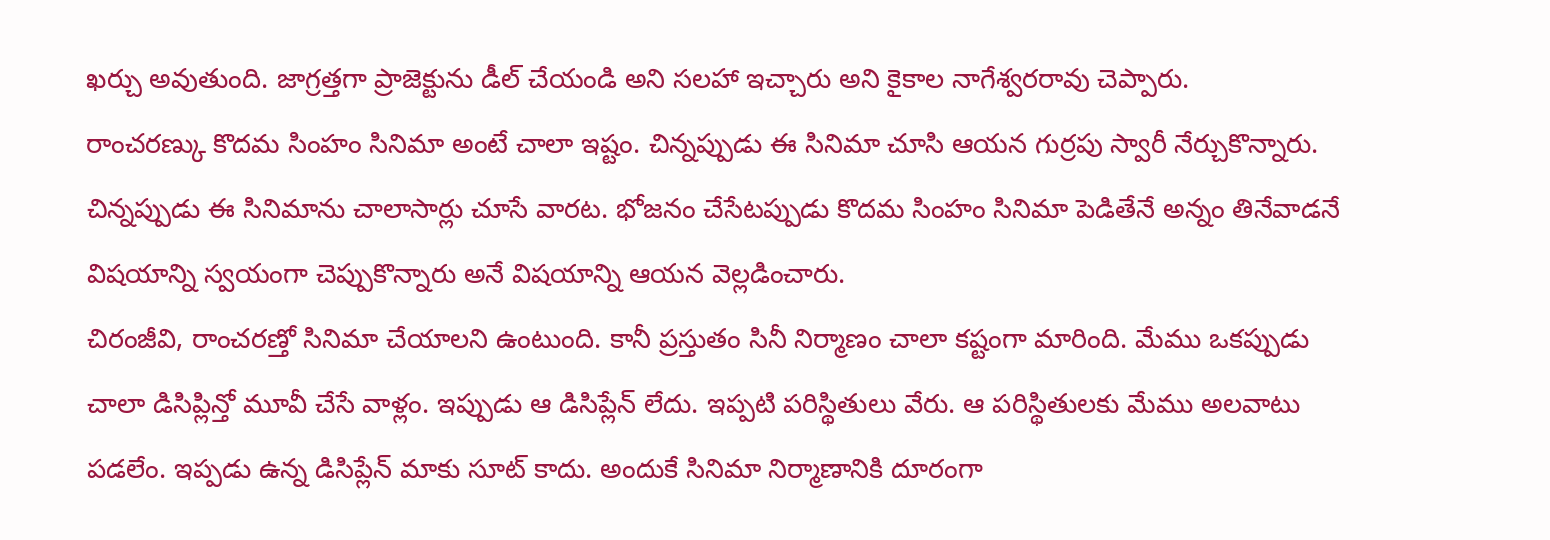ఖర్చు అవుతుంది. జాగ్రత్తగా ప్రాజెక్టును డీల్ చేయండి అని సలహా ఇచ్చారు అని కైకాల నాగేశ్వరరావు చెప్పారు.
రాంచరణ్కు కొదమ సింహం సినిమా అంటే చాలా ఇష్టం. చిన్నప్పుడు ఈ సినిమా చూసి ఆయన గుర్రపు స్వారీ నేర్చుకొన్నారు. చిన్నప్పుడు ఈ సినిమాను చాలాసార్లు చూసే వారట. భోజనం చేసేటప్పుడు కొదమ సింహం సినిమా పెడితేనే అన్నం తినేవాడనే విషయాన్ని స్వయంగా చెప్పుకొన్నారు అనే విషయాన్ని ఆయన వెల్లడించారు.
చిరంజీవి, రాంచరణ్తో సినిమా చేయాలని ఉంటుంది. కానీ ప్రస్తుతం సినీ నిర్మాణం చాలా కష్టంగా మారింది. మేము ఒకప్పుడు చాలా డిసిప్లిన్తో మూవీ చేసే వాళ్లం. ఇప్పుడు ఆ డిసిప్లేన్ లేదు. ఇప్పటి పరిస్థితులు వేరు. ఆ పరిస్థితులకు మేము అలవాటు పడలేం. ఇప్పడు ఉన్న డిసిప్లేన్ మాకు సూట్ కాదు. అందుకే సినిమా నిర్మాణానికి దూరంగా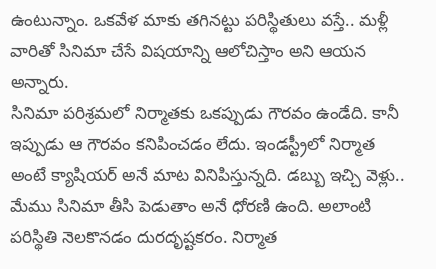ఉంటున్నాం. ఒకవేళ మాకు తగినట్టు పరిస్థితులు వస్తే.. మళ్లీ వారితో సినిమా చేసే విషయాన్ని ఆలోచిస్తాం అని ఆయన అన్నారు.
సినిమా పరిశ్రమలో నిర్మాతకు ఒకప్పుడు గౌరవం ఉండేది. కానీ ఇప్పుడు ఆ గౌరవం కనిపించడం లేదు. ఇండస్ట్రీలో నిర్మాత అంటే క్యాషియర్ అనే మాట వినిపిస్తున్నది. డబ్బు ఇచ్చి వెళ్లు.. మేము సినిమా తీసి పెడుతాం అనే ధోరణి ఉంది. అలాంటి పరిస్థితి నెలకొనడం దురదృష్టకరం. నిర్మాత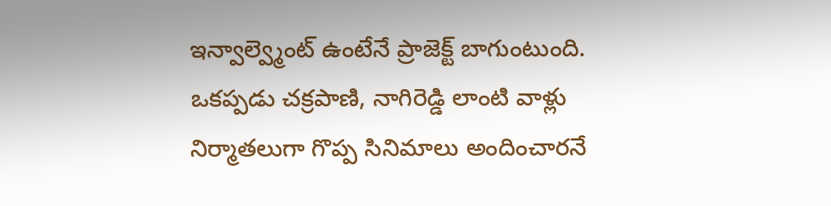ఇన్వాల్వ్మెంట్ ఉంటేనే ప్రాజెక్ట్ బాగుంటుంది. ఒకప్పడు చక్రపాణి, నాగిరెడ్డి లాంటి వాళ్లు నిర్మాతలుగా గొప్ప సినిమాలు అందించారనే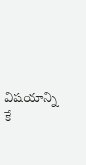విషయాన్ని కే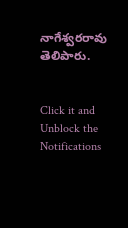నాగేశ్వరరావు తెలిపారు.


Click it and Unblock the Notifications